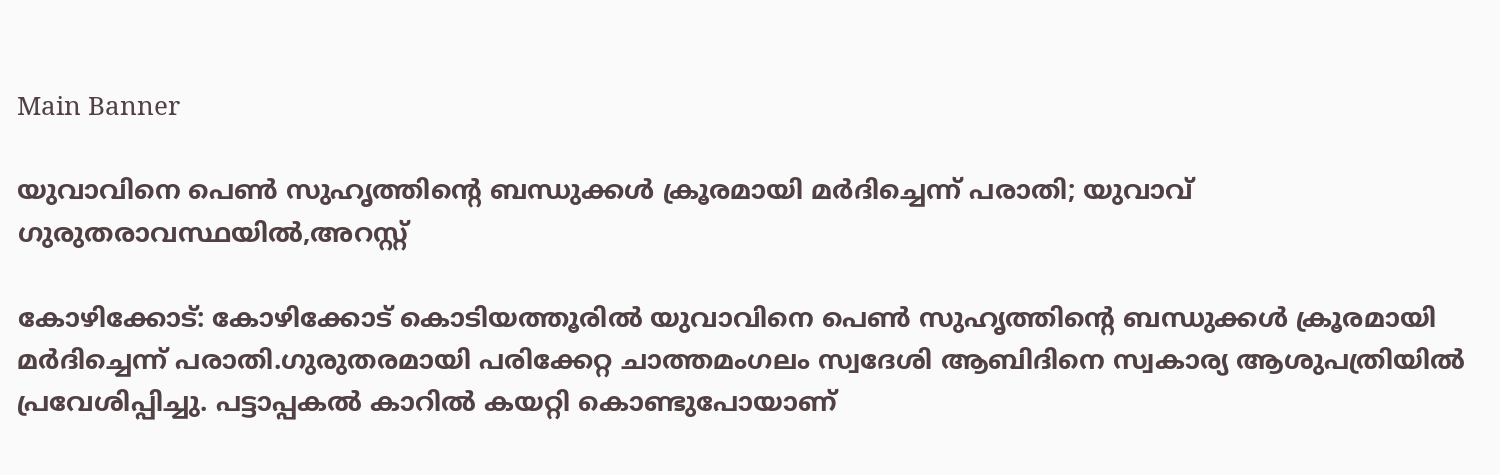Main Banner

യുവാവിനെ പെണ്‍ സുഹൃത്തിന്റെ ബന്ധുക്കള്‍ ക്രൂരമായി മര്‍ദിച്ചെന്ന് പരാതി; യുവാവ് ഗുരുതരാവസ്ഥയില്‍,അറസ്റ്റ്

കോഴിക്കോട്: കോഴിക്കോട് കൊടിയത്തൂരില്‍ യുവാവിനെ പെണ്‍ സുഹൃത്തിന്റെ ബന്ധുക്കള്‍ ക്രൂരമായി മർദിച്ചെന്ന് പരാതി.ഗുരുതരമായി പരിക്കേറ്റ ചാത്തമംഗലം സ്വദേശി ആബിദിനെ സ്വകാര്യ ആശുപത്രിയില്‍ പ്രവേശിപ്പിച്ചു. പട്ടാപ്പകല്‍ കാറില്‍ കയറ്റി കൊണ്ടുപോയാണ്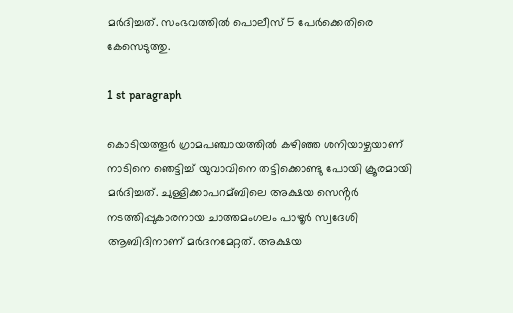മർദിച്ചത്. സംഭവത്തില്‍ പൊലീസ് 5 പേർക്കെതിരെ കേസെടുത്തു.

1 st paragraph

കൊടിയത്തൂർ ഗ്രാമപഞ്ചായത്തില്‍ കഴിഞ്ഞ ശനിയാഴ്ചയാണ് നാടിനെ ഞെട്ടിച്ച്‌ യുവാവിനെ തട്ടിക്കൊണ്ടു പോയി ക്രൂരമായി മർദിച്ചത്. ചുള്ളിക്കാപറമ്ബിലെ അക്ഷയ സെൻ്റർ നടത്തിപ്പുകാരനായ ചാത്തമംഗലം പാഴൂർ സ്വദേശി ആബിദിനാണ് മർദനമേറ്റത്. അക്ഷയ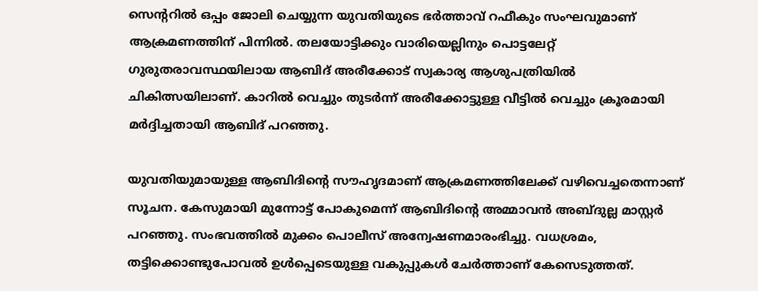സെന്ററില്‍ ഒപ്പം ജോലി ചെയ്യുന്ന യുവതിയുടെ ഭർത്താവ് റഫീകും സംഘവുമാണ് ആക്രമണത്തിന് പിന്നില്‍. തലയോട്ടിക്കും വാരിയെല്ലിനും പൊട്ടലേറ്റ് ഗുരുതരാവസ്ഥയിലായ ആബിദ് അരീക്കോട് സ്വകാര്യ ആശുപത്രിയില്‍ ചികിത്സയിലാണ്. കാറില്‍ വെച്ചും തുടർന്ന് അരീക്കോട്ടുള്ള വീട്ടില്‍ വെച്ചും ക്രൂരമായി മർദ്ദിച്ചതായി ആബിദ് പറഞ്ഞു.

യുവതിയുമായുള്ള ആബിദിന്റെ സൗഹൃദമാണ് ആക്രമണത്തിലേക്ക് വഴിവെച്ചതെന്നാണ് സൂചന. കേസുമായി മുന്നോട്ട് പോകുമെന്ന് ആബിദിൻ്റെ അമ്മാവൻ അബ്ദുല്ല മാസ്റ്റർ പറഞ്ഞു. സംഭവത്തില്‍ മുക്കം പൊലീസ് അന്വേഷണമാരംഭിച്ചു. വധശ്രമം, തട്ടിക്കൊണ്ടുപോവല്‍ ഉള്‍പ്പെടെയുള്ള വകുപ്പുകള്‍ ചേർത്താണ് കേസെടുത്തത്.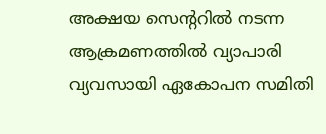അക്ഷയ സെൻ്ററില്‍ നടന്ന ആക്രമണത്തില്‍ വ്യാപാരി വ്യവസായി ഏകോപന സമിതി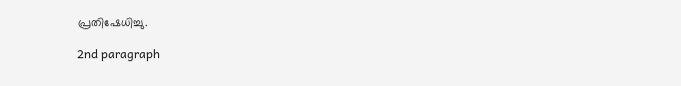പ്രതിഷേധിച്ചു.

2nd paragraph